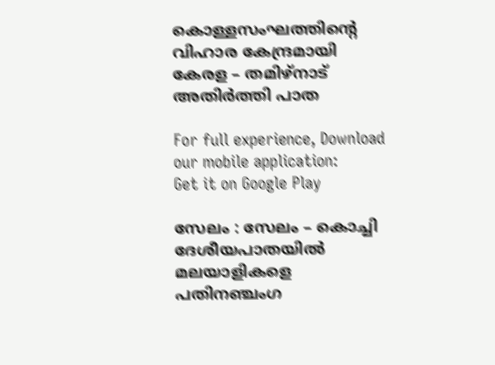കൊള്ളസംഘത്തിൻ്റെ വിഹാര കേന്ദ്രമായി കേരള – തമിഴ്‌നാട് അതിർത്തി പാത

For full experience, Download our mobile application:
Get it on Google Play

സേലം : സേലം – കൊച്ചി ദേശീയപാതയിൽ മലയാളികളെ പതിനഞ്ചംഗ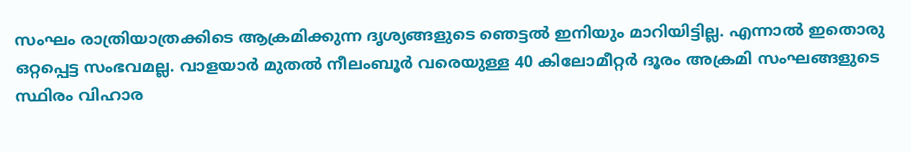സംഘം രാത്രിയാത്രക്കിടെ ആക്രമിക്കുന്ന ദൃശ്യങ്ങളുടെ ഞെട്ടൽ ഇനിയും മാറിയിട്ടില്ല. എന്നാൽ ഇതൊരു ഒറ്റപ്പെട്ട സംഭവമല്ല. വാളയാർ മുതൽ നീലംബൂർ വരെയുള്ള 40 കിലോമീറ്റർ ദൂരം അക്രമി സംഘങ്ങളുടെ സ്ഥിരം വിഹാര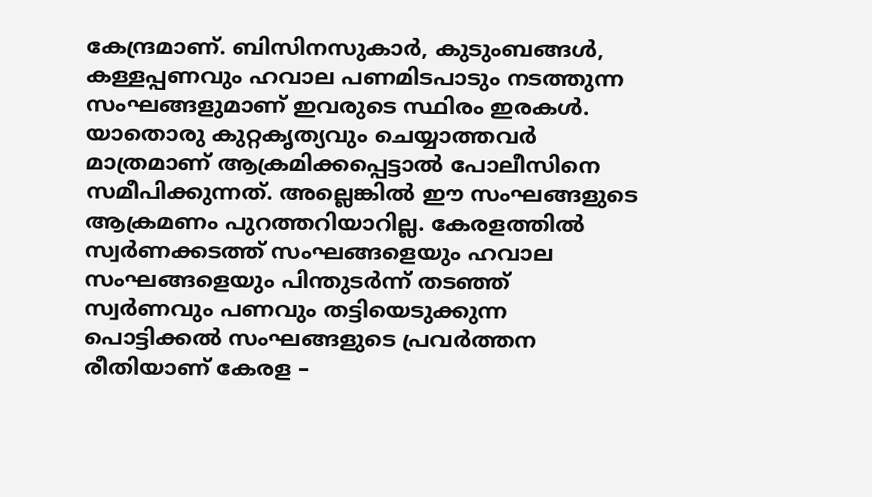കേന്ദ്രമാണ്. ബിസിനസുകാർ, കുടുംബങ്ങൾ, കള്ളപ്പണവും ഹവാല പണമിടപാടും നടത്തുന്ന സംഘങ്ങളുമാണ് ഇവരുടെ സ്ഥിരം ഇരകൾ. യാതൊരു കുറ്റകൃത്യവും ചെയ്യാത്തവർ മാത്രമാണ് ആക്രമിക്കപ്പെട്ടാൽ പോലീസിനെ സമീപിക്കുന്നത്. അല്ലെങ്കിൽ ഈ സംഘങ്ങളുടെ ആക്രമണം പുറത്തറിയാറില്ല. കേരളത്തിൽ സ്വർണക്കടത്ത് സംഘങ്ങളെയും ഹവാല സംഘങ്ങളെയും പിന്തുടർന്ന് തടഞ്ഞ് സ്വർണവും പണവും തട്ടിയെടുക്കുന്ന പൊട്ടിക്കൽ സംഘങ്ങളുടെ പ്രവർത്തന രീതിയാണ് കേരള –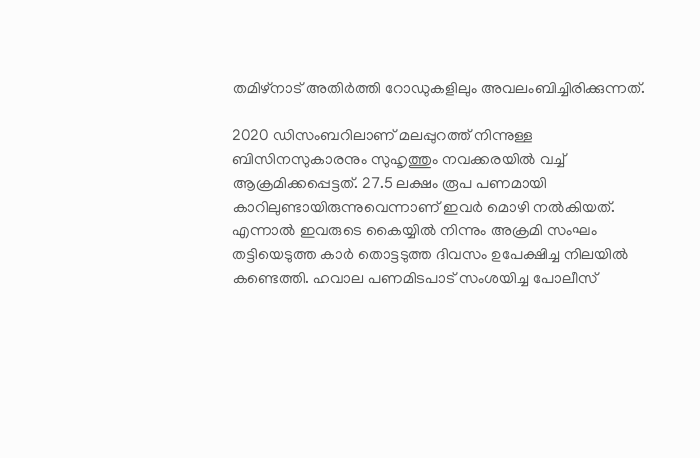തമിഴ്നാട് അതിർത്തി റോഡുകളിലും അവലംബിച്ചിരിക്കുന്നത്.

2020 ഡിസംബറിലാണ് മലപ്പുറത്ത് നിന്നുള്ള ബിസിനസുകാരനും സുഹൃത്തും നവക്കരയിൽ വച്ച് ആക്രമിക്കപ്പെട്ടത്. 27.5 ലക്ഷം രൂപ പണമായി കാറിലുണ്ടായിരുന്നുവെന്നാണ് ഇവർ മൊഴി നൽകിയത്. എന്നാൽ ഇവരുടെ കൈയ്യിൽ നിന്നും അക്രമി സംഘം തട്ടിയെടുത്ത കാർ തൊട്ടടുത്ത ദിവസം ഉപേക്ഷിച്ച നിലയിൽ കണ്ടെത്തി. ഹവാല പണമിടപാട് സംശയിച്ച പോലീസ്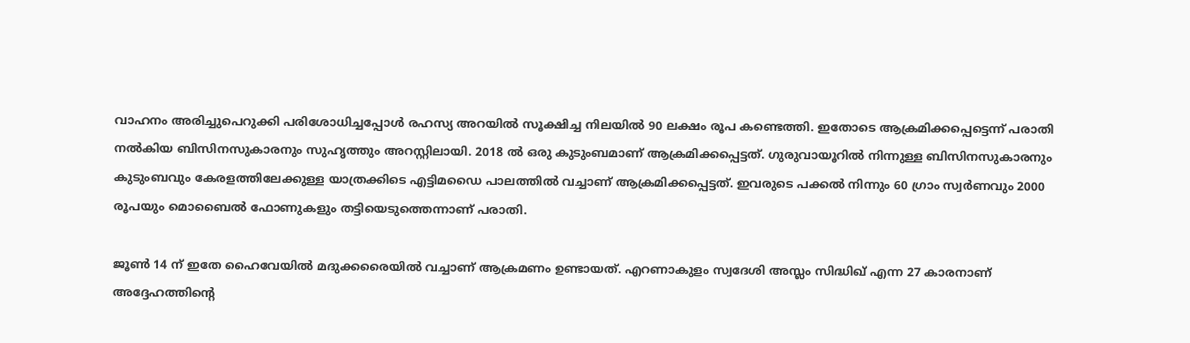വാഹനം അരിച്ചുപെറുക്കി പരിശോധിച്ചപ്പോൾ രഹസ്യ അറയിൽ സൂക്ഷിച്ച നിലയിൽ 90 ലക്ഷം രൂപ കണ്ടെത്തി. ഇതോടെ ആക്രമിക്കപ്പെട്ടെന്ന് പരാതി നൽകിയ ബിസിനസുകാരനും സുഹൃത്തും അറസ്റ്റിലായി. 2018 ൽ ഒരു കുടുംബമാണ് ആക്രമിക്കപ്പെട്ടത്. ഗുരുവായൂറിൽ നിന്നുള്ള ബിസിനസുകാരനും കുടുംബവും കേരളത്തിലേക്കുള്ള യാത്രക്കിടെ എട്ടിമഡൈ പാലത്തിൽ വച്ചാണ് ആക്രമിക്കപ്പെട്ടത്. ഇവരുടെ പക്കൽ നിന്നും 60 ഗ്രാം സ്വർണവും 2000 രൂപയും മൊബൈൽ ഫോണുകളും തട്ടിയെടുത്തെന്നാണ് പരാതി.

ജൂൺ 14 ന് ഇതേ ഹൈവേയിൽ മദുക്കരൈയിൽ വച്ചാണ് ആക്രമണം ഉണ്ടായത്. എറണാകുളം സ്വദേശി അസ്ലം സിദ്ധിഖ് എന്ന 27 കാരനാണ് അദ്ദേഹത്തിൻ്റെ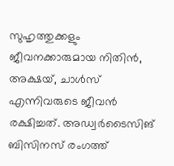സുഹൃത്തുക്കളും ജീവനക്കാരുമായ നിതിൻ, അക്ഷയ്, ചാൾസ് എന്നിവരുടെ ജീവൻ രക്ഷിച്ചത്. അഡ്വർടൈസിങ് ബിസിനസ് രംഗത്ത്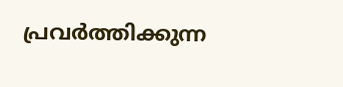പ്രവർത്തിക്കുന്ന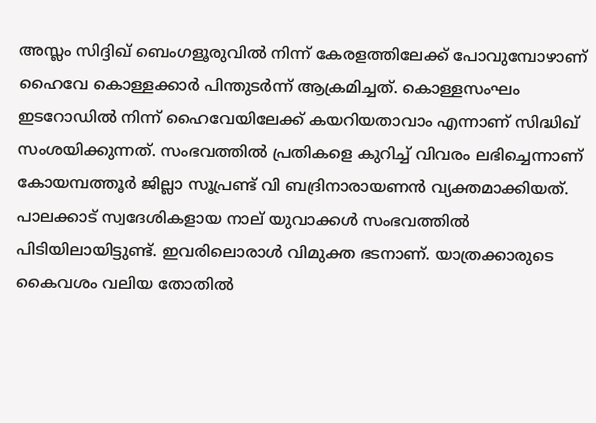അസ്ലം സിദ്ദിഖ് ബെംഗളൂരുവിൽ നിന്ന് കേരളത്തിലേക്ക് പോവുമ്പോഴാണ് ഹൈവേ കൊള്ളക്കാർ പിന്തുടർന്ന് ആക്രമിച്ചത്. കൊള്ളസംഘം ഇടറോഡിൽ നിന്ന് ഹൈവേയിലേക്ക് കയറിയതാവാം എന്നാണ് സിദ്ധിഖ് സംശയിക്കുന്നത്. സംഭവത്തിൽ പ്രതികളെ കുറിച്ച് വിവരം ലഭിച്ചെന്നാണ് കോയമ്പത്തൂർ ജില്ലാ സൂപ്രണ്ട് വി ബദ്രിനാരായണൻ വ്യക്തമാക്കിയത്. പാലക്കാട് സ്വദേശികളായ നാല് യുവാക്കൾ സംഭവത്തിൽ പിടിയിലായിട്ടുണ്ട്. ഇവരിലൊരാൾ വിമുക്ത ഭടനാണ്. യാത്രക്കാരുടെ കൈവശം വലിയ തോതിൽ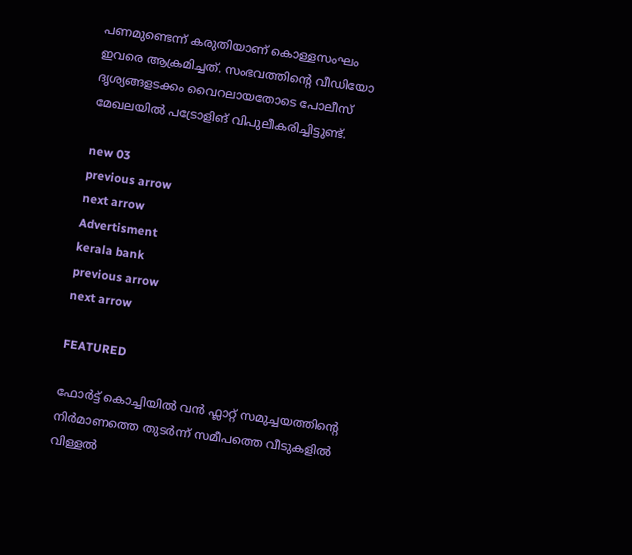പണമുണ്ടെന്ന് കരുതിയാണ് കൊള്ളസംഘം ഇവരെ ആക്രമിച്ചത്. സംഭവത്തിൻ്റെ വീഡിയോ ദൃശ്യങ്ങളടക്കം വൈറലായതോടെ പോലീസ് മേഖലയിൽ പട്രോളിങ് വിപുലീകരിച്ചിട്ടുണ്ട്.

new 03
previous arrow
next arrow
Advertisment
kerala bank
previous arrow
next arrow

FEATURED

ഫോര്‍ട്ട് കൊച്ചിയിൽ വന്‍ ഫ്ലാറ്റ് സമുച്ചയത്തിന്റെ നിര്‍മാണത്തെ തുടർന്ന് സമീപത്തെ വീടുകളിൽ വിള്ളൽ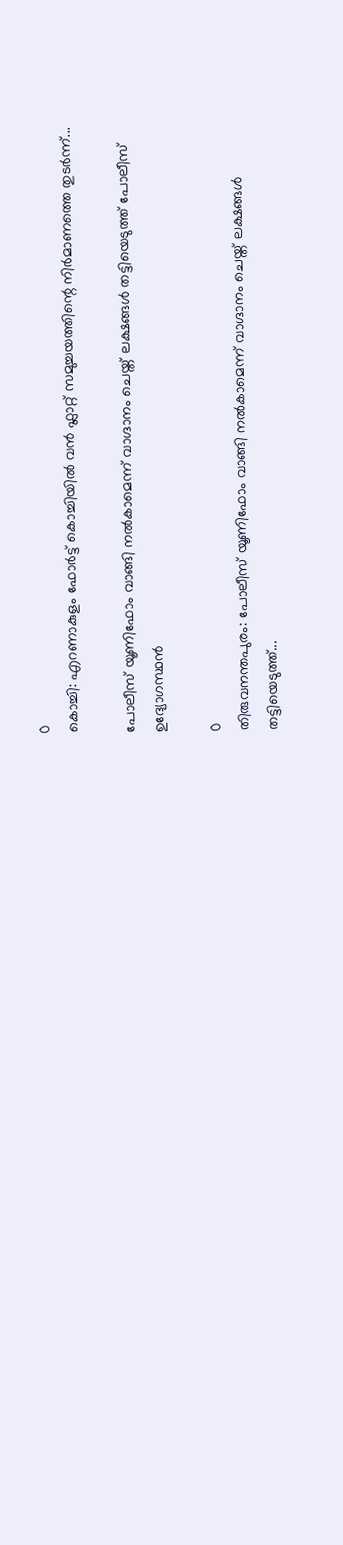0
കൊച്ചി: എറണാകുളം ഫോര്‍ട്ട് കൊച്ചിയിൽ വന്‍ ഫ്ലാറ്റ് സമുച്ചയത്തിന്റെ നിര്‍മാണത്തെ തുടർന്ന്...

പോലീസ് യൂണിഫോം വാങ്ങി നൽകാമെന്ന് വാഗ്ദാനം ചെയ്ത് ലക്ഷങ്ങൾ തട്ടിയെടുത്ത് പോലീസ് ഉദ്യോഗസ്ഥൻ

0
തിരുവനന്തപുരം: പോലീസ് യൂണിഫോം വാങ്ങി നൽകാമെന്ന് വാഗ്ദാനം ചെയ്ത് ലക്ഷങ്ങൾ തട്ടിയെടുത്ത്...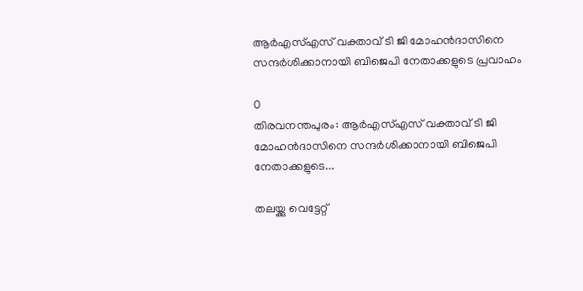ആർഎസ്എസ് വക്താവ് ടി ജി മോഹൻദാസിനെ സന്ദർശിക്കാനായി ബിജെപി നേതാക്കളുടെ പ്രവാഹം

0
തിരവനന്തപുരം: ആർഎസ്എസ് വക്താവ് ടി ജി മോഹൻദാസിനെ സന്ദർശിക്കാനായി ബിജെപി നേതാക്കളുടെ...

തലയ്ക്കു വെട്ടേറ്റ്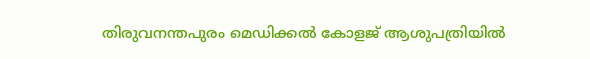തിരുവനന്തപുരം മെഡിക്കൽ കോളജ് ആശുപത്രിയിൽ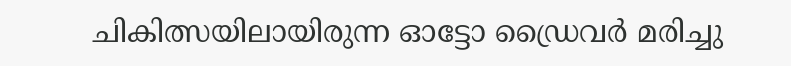ചികിത്സയിലായിരുന്ന ഓട്ടോ ഡ്രൈവർ മരിച്ചു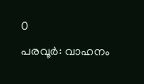0
പരവൂർ: വാഹനം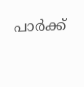പാർക്ക്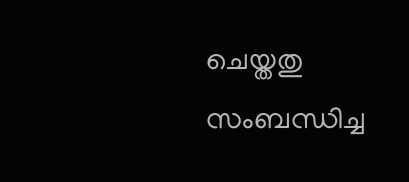ചെയ്തതു സംബന്ധിച്ച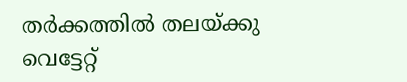തർക്കത്തിൽ തലയ്ക്കു വെട്ടേറ്റ്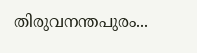തിരുവനന്തപുരം...